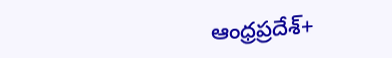ఆంధ్రప్రదేశ్+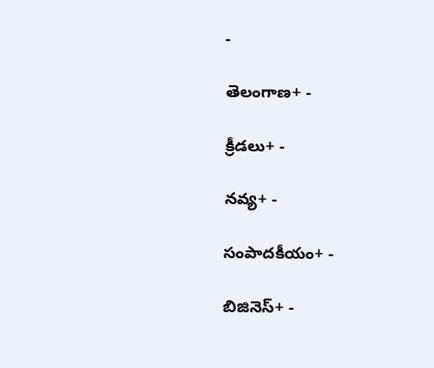-

తెలంగాణ+ -

క్రీడలు+ -

నవ్య+ -

సంపాదకీయం+ -

బిజినెస్+ -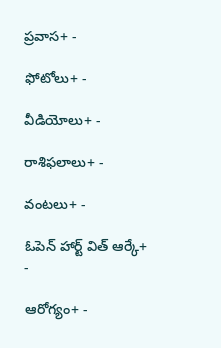ప్రవాస+ -

ఫోటోలు+ -

వీడియోలు+ -

రాశిఫలాలు+ -

వంటలు+ -

ఓపెన్ హార్ట్ విత్ ఆర్కే+ -

ఆరోగ్యం+ -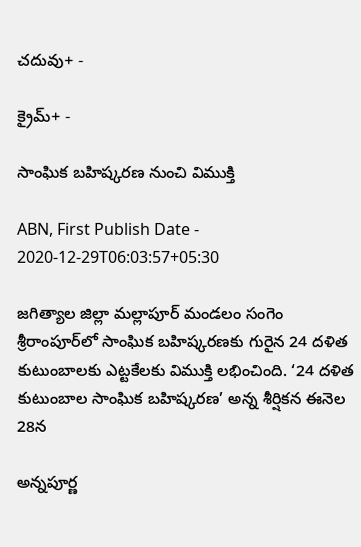చదువు+ -

క్రైమ్+ -

సాంఘిక బహిష్కరణ నుంచి విముక్తి

ABN, First Publish Date - 2020-12-29T06:03:57+05:30

జగిత్యాల జిల్లా మల్లాపూర్‌ మండలం సంగెం శ్రీరాంపూర్‌లో సాంఘిక బహిష్కరణకు గురైన 24 దళిత కుటుంబాలకు ఎట్టకేలకు విముక్తి లభించింది. ‘24 దళిత కుటుంబాల సాంఘిక బహిష్కరణ’ అన్న శీర్షికన ఈనెల 28న

అన్నపూర్ణ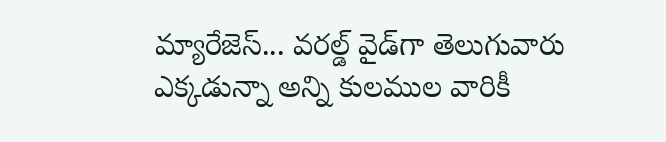మ్యారేజెస్... వరల్డ్ వైడ్‌గా తెలుగువారు ఎక్కడున్నా అన్ని కులముల వారికీ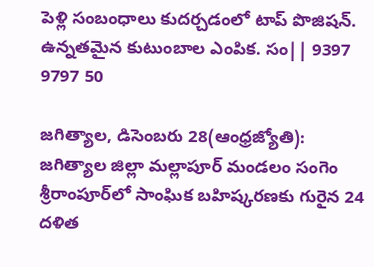పెళ్లి సంబంధాలు కుదర్చడంలో టాప్ పొజిషన్. ఉన్నతమైన కుటుంబాల ఎంపిక. సం|| 9397 9797 50

జగిత్యాల, డిసెంబరు 28(ఆంధ్రజ్యోతి): జగిత్యాల జిల్లా మల్లాపూర్‌ మండలం సంగెం శ్రీరాంపూర్‌లో సాంఘిక బహిష్కరణకు గురైన 24 దళిత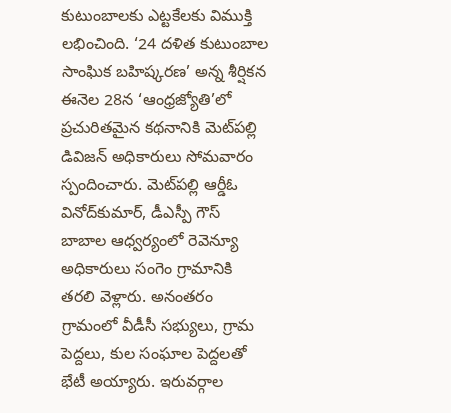కుటుంబాలకు ఎట్టకేలకు విముక్తి లభించింది. ‘24 దళిత కుటుంబాల సాంఘిక బహిష్కరణ’ అన్న శీర్షికన ఈనెల 28న ‘ఆంధ్రజ్యోతి’లో ప్రచురితమైన కథనానికి మెట్‌పల్లి డివిజన్‌ అధికారులు సోమవారం స్పందించారు. మెట్‌పల్లి ఆర్డీఓ వినోద్‌కుమార్‌, డీఎస్పీ గౌస్‌ బాబాల ఆధ్వర్యంలో రెవెన్యూ అధికారులు సంగెం గ్రామానికి తరలి వెళ్లారు. అనంతరం గ్రామంలో వీడీసీ సభ్యులు, గ్రామ పెద్దలు, కుల సంఘాల పెద్దలతో భేటీ అయ్యారు. ఇరువర్గాల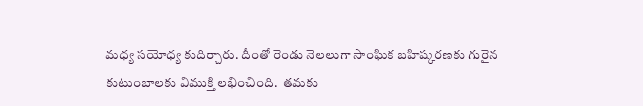మధ్య సయోధ్య కుదిర్చారు. దీంతో రెండు నెలలుగా సాంఘిక బహిష్కరణకు గురైన కుటుంబాలకు విముక్తి లభించింది.  తమకు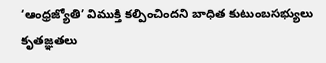‘ఆంధ్రజ్యోతి’ విముక్తి కల్పించిందని బాధిత కుటుంబసభ్యులు కృతజ్ఞతలు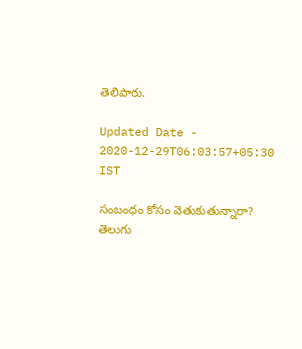తెలిపారు.

Updated Date - 2020-12-29T06:03:57+05:30 IST

సంబంధం కోసం వెతుకుతున్నారా? తెలుగు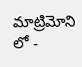మాట్రిమోని లో -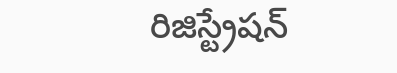రిజిస్ట్రేషన్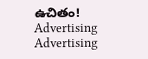ఉచితం!
Advertising
Advertising